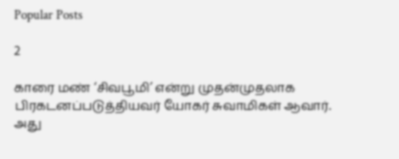Popular Posts

2

காரை மண் ‘சிவபூமி’ என்று முதன்முதலாக பிரகடனப்படுத்தியவர் யோகர் சுவாமிகள் ஆவார். அது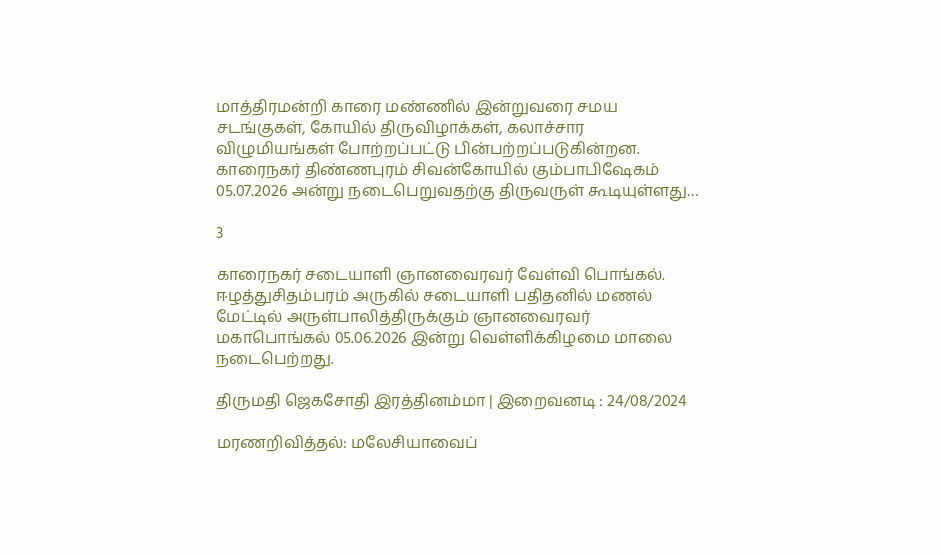மாத்திரமன்றி காரை மண்ணில் இன்றுவரை சமய சடங்குகள், கோயில் திருவிழாக்கள், கலாச்சார விழுமியங்கள் போற்றப்பட்டு பின்பற்றப்படுகின்றன. காரைநகர் திண்ணபுரம் சிவன்கோயில் கும்பாபிஷேகம் 05.07.2026 அன்று நடைபெறுவதற்கு திருவருள் கூடியுள்ளது…

3

காரைநகர் சடையாளி ஞானவைரவர் வேள்வி பொங்கல். ஈழத்துசிதம்பரம் அருகில் சடையாளி பதிதனில் மணல் மேட்டில் அருள்பாலித்திருக்கும் ஞானவைரவர் மகாபொங்கல் 05.06.2026 இன்று வெள்ளிக்கிழமை மாலை நடைபெற்றது.

திருமதி ஜெகசோதி இரத்தினம்மா | இறைவனடி : 24/08/2024

மரணறிவித்தல்: மலேசியாவைப்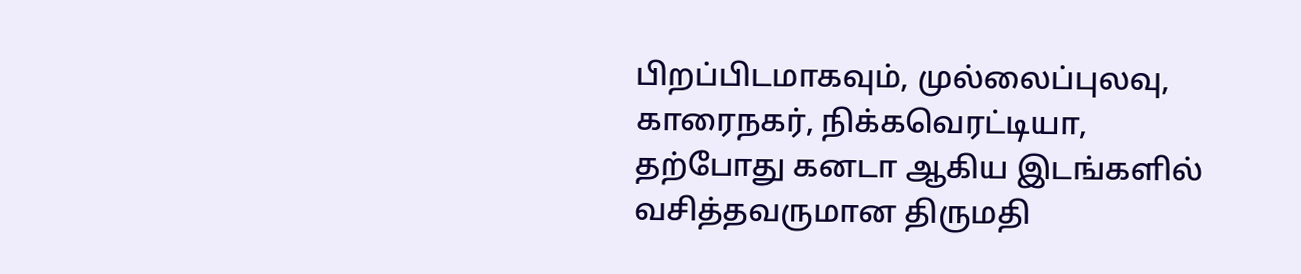பிறப்பிடமாகவும், முல்லைப்புலவு, காரைநகர், நிக்கவெரட்டியா, தற்போது கனடா ஆகிய இடங்களில் வசித்தவருமான திருமதி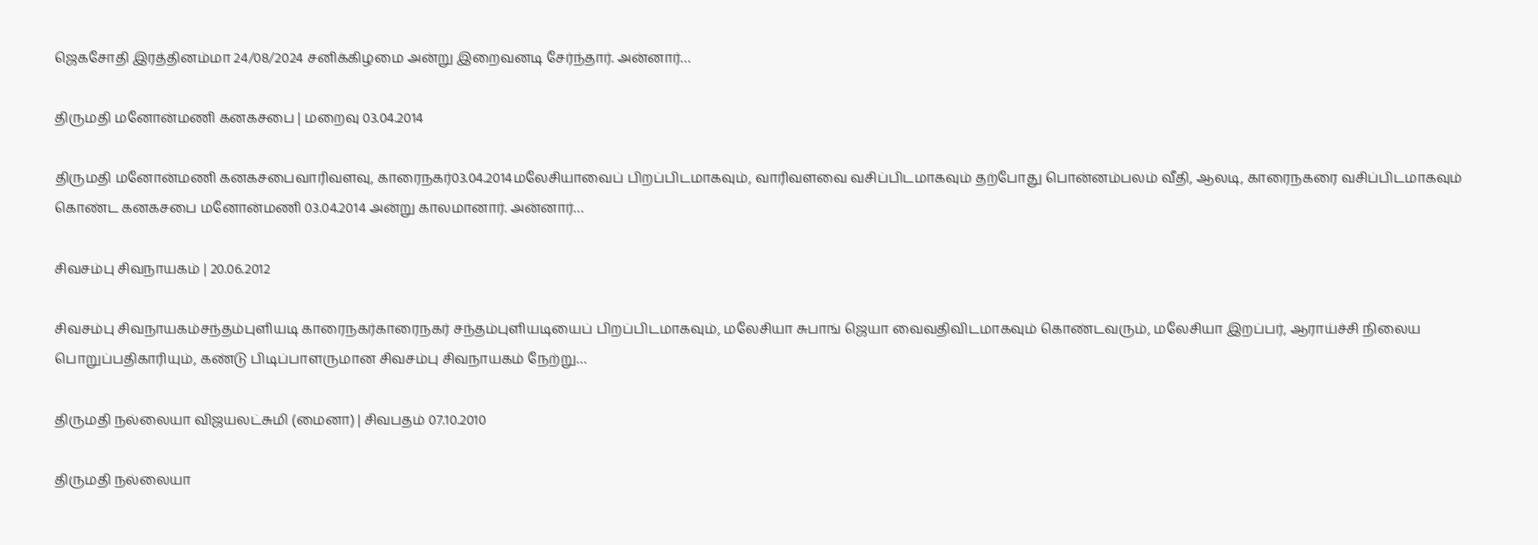ஜெகசோதி இரத்தினம்மா 24/08/2024 சனிக்கிழமை அன்று இறைவனடி சேர்ந்தார். அன்னார்…

திருமதி மனோன்மணி கனகசபை | மறைவு 03.04.2014

திருமதி மனோன்மணி கனகசபைவாரிவளவு, காரைநகர்03.04.2014மலேசியாவைப் பிறப்பிடமாகவும், வாரிவளவை வசிப்பிடமாகவும் தற்போது பொன்னம்பலம் வீதி, ஆலடி, காரைநகரை வசிப்பிடமாகவும் கொண்ட கனகசபை மனோன்மணி 03.04.2014 அன்று காலமானார். அன்னார்…

சிவசம்பு சிவநாயகம் | 20.06.2012

சிவசம்பு சிவநாயகம்சந்தம்புளியடி காரைநகர்காரைநகர் சந்தம்புளியடியைப் பிறப்பிடமாகவும், மலேசியா சுபாங் ஜெயா வைவதிவிடமாகவும் கொண்டவரும், மலேசியா இறப்பர், ஆராய்ச்சி நிலைய பொறுப்பதிகாரியும், கண்டு பிடிப்பாளருமான சிவசம்பு சிவநாயகம் நேற்று…

திருமதி நல்லையா விஜயலட்சுமி (மைனா) | சிவபதம் 07.10.2010

திருமதி நல்லையா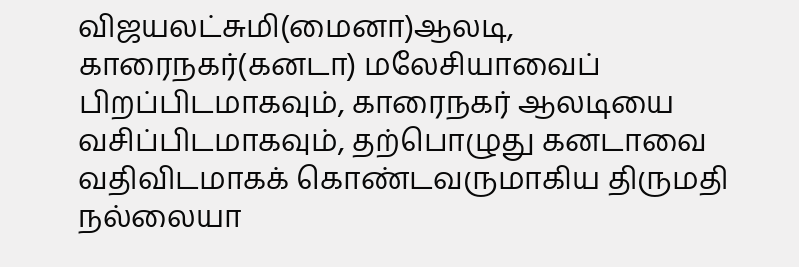விஜயலட்சுமி(மைனா)ஆலடி, காரைநகர்(கனடா) மலேசியாவைப் பிறப்பிடமாகவும், காரைநகர் ஆலடியை வசிப்பிடமாகவும், தற்பொழுது கனடாவை வதிவிடமாகக் கொண்டவருமாகிய திருமதி நல்லையா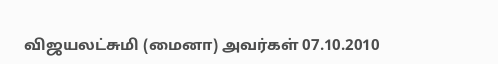விஜயலட்சுமி (மைனா) அவர்கள் 07.10.2010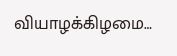வியாழக்கிழமை…